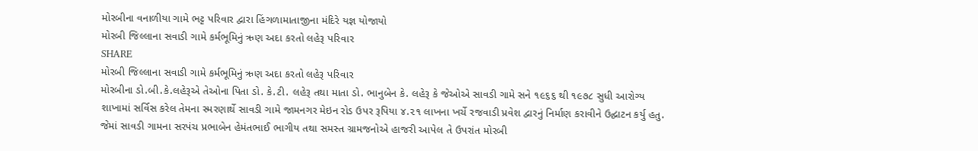મોરબીના વનાળીયા ગામે ભટ્ટ પરિવાર દ્વારા હિંગળામાતાજીના મંદિરે યજ્ઞ યોજાયો
મોરબી જિલ્લાના સવાડી ગામે કર્મભૂમિનું ઋણ અદા કરતો લહેરૂ પરિવાર
SHARE
મોરબી જિલ્લાના સવાડી ગામે કર્મભૂમિનું ઋણ અદા કરતો લહેરૂ પરિવાર
મોરબીના ડો.બી.કે.લહેરૂએ તેઓના પિતા ડો. કે.ટી. લહેરૂ તથા માતા ડો. ભાનુબેન કે. લહેરૂ કે જેઓએ સાવડી ગામે સને ૧૯૬૬ થી ૧૯૭૮ સુધી આરોગ્ય શાખામાં સર્વિસ કરેલ તેમના સ્મરણાર્થે સાવડી ગામે જામનગર મેઇન રોડ ઉપર રૂપિયા ૪.૨૧ લાખના ખર્ચે રજવાડી પ્રવેશ દ્વારનું નિર્માણ કરાવીને ઉદ્ઘાટન કર્યુ હતુ. જેમાં સાવડી ગામના સરપંચ પ્રભાબેન હેમંતભાઈ ભાગીય તથા સમસ્ત ગ્રામજનોએ હાજરી આપેલ તે ઉપરાંત મોરબી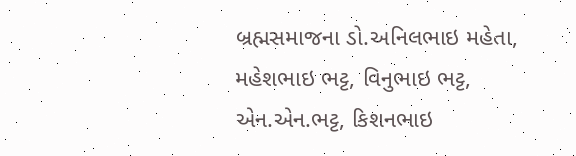બ્રહ્મસમાજના ડો.અનિલભાઇ મહેતા, મહેશભાઇ ભટ્ટ, વિનુભાઇ ભટ્ટ, એન.એન.ભટ્ટ, કિશનભાઇ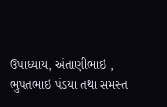ઉપાધ્યાય, અંતાણીભાઇ , ભુપતભાઇ પંડયા તથા સમસ્ત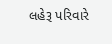લહેરૂ પરિવારે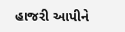હાજરી આપીને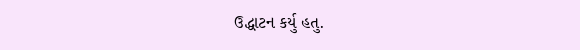ઉદ્ધાટન કર્યુ હતુ.